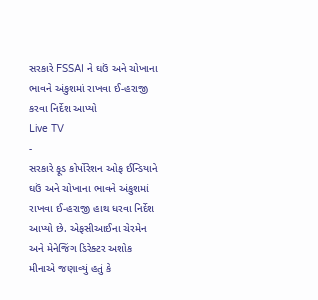સરકારે FSSAI ને ઘઉં અને ચોખાના ભાવને અંકુશમાં રાખવા ઈ-હરાજી કરવા નિર્દેશ આપ્યો
Live TV
-
સરકારે ફૂડ કોર્પોરેશન ઓફ ઈન્ડિયાને ઘઉં અને ચોખાના ભાવને અંકુશમાં રાખવા ઈ-હરાજી હાથ ધરવા નિર્દેશ આપ્યો છે. એફસીઆઈના ચેરમેન અને મેનેજિંગ ડિરેક્ટર અશોક મીનાએ જણાવ્યું હતું કે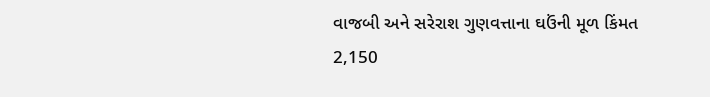વાજબી અને સરેરાશ ગુણવત્તાના ઘઉંની મૂળ કિંમત 2,150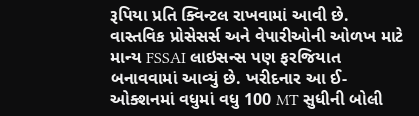રૂપિયા પ્રતિ ક્વિન્ટલ રાખવામાં આવી છે. વાસ્તવિક પ્રોસેસર્સ અને વેપારીઓની ઓળખ માટે માન્ય FSSAI લાઇસન્સ પણ ફરજિયાત બનાવવામાં આવ્યું છે. ખરીદનાર આ ઈ-ઓક્શનમાં વધુમાં વધુ 100 MT સુધીની બોલી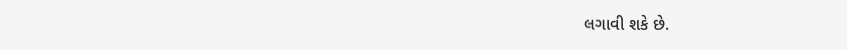લગાવી શકે છે.